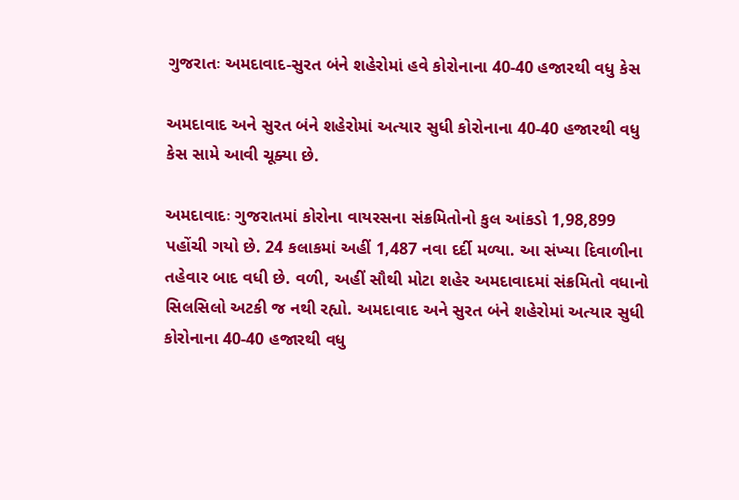ગુજરાતઃ અમદાવાદ-સુરત બંને શહેરોમાં હવે કોરોનાના 40-40 હજારથી વધુ કેસ

અમદાવાદ અને સુરત બંને શહેરોમાં અત્યાર સુધી કોરોનાના 40-40 હજારથી વધુ કેસ સામે આવી ચૂક્યા છે.

અમદાવાદઃ ગુજરાતમાં કોરોના વાયરસના સંક્રમિતોનો કુલ આંકડો 1,98,899 પહોંચી ગયો છે. 24 કલાકમાં અહીં 1,487 નવા દર્દી મળ્યા. આ સંખ્યા દિવાળીના તહેવાર બાદ વધી છે. વળી, અહીં સૌથી મોટા શહેર અમદાવાદમાં સંક્રમિતો વધાનો સિલસિલો અટકી જ નથી રહ્યો. અમદાવાદ અને સુરત બંને શહેરોમાં અત્યાર સુધી કોરોનાના 40-40 હજારથી વધુ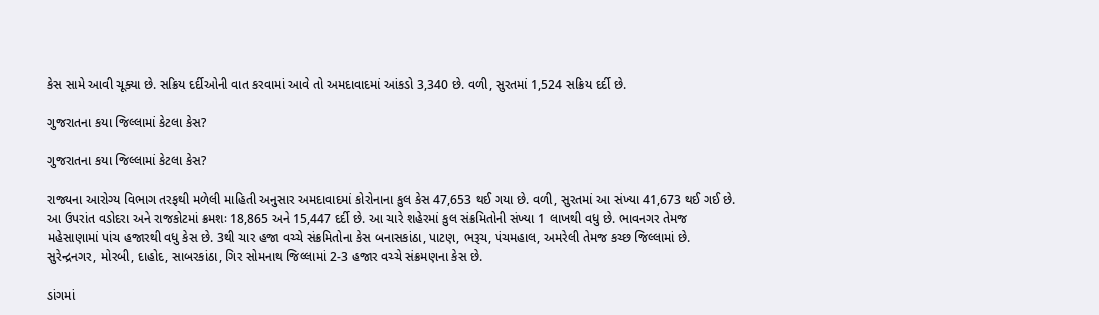કેસ સામે આવી ચૂક્યા છે. સક્રિય દર્દીઓની વાત કરવામાં આવે તો અમદાવાદમાં આંકડો 3,340 છે. વળી, સુરતમાં 1,524 સક્રિય દર્દી છે.

ગુજરાતના કયા જિલ્લામાં કેટલા કેસ?

ગુજરાતના કયા જિલ્લામાં કેટલા કેસ?

રાજ્યના આરોગ્ય વિભાગ તરફથી મળેલી માહિતી અનુસાર અમદાવાદમાં કોરોનાના કુલ કેસ 47,653 થઈ ગયા છે. વળી, સુરતમાં આ સંખ્યા 41,673 થઈ ગઈ છે. આ ઉપરાંત વડોદરા અને રાજકોટમાં ક્રમશઃ 18,865 અને 15,447 દર્દી છે. આ ચારે શહેરમાં કુલ સંક્રમિતોની સંખ્યા 1 લાખથી વધુ છે. ભાવનગર તેમજ મહેસાણામાં પાંચ હજારથી વધુ કેસ છે. 3થી ચાર હજા વચ્ચે સંક્રમિતોના કેસ બનાસકાંઠા, પાટણ, ભરૂચ, પંચમહાલ, અમરેલી તેમજ કચ્છ જિલ્લામાં છે. સુરેન્દ્રનગર, મોરબી, દાહોદ, સાબરકાંઠા, ગિર સોમનાથ જિલ્લામાં 2-3 હજાર વચ્ચે સંક્રમણના કેસ છે.

ડાંગમાં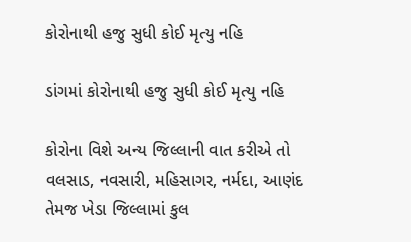કોરોનાથી હજુ સુધી કોઈ મૃત્યુ નહિ

ડાંગમાં કોરોનાથી હજુ સુધી કોઈ મૃત્યુ નહિ

કોરોના વિશે અન્ય જિલ્લાની વાત કરીએ તો વલસાડ, નવસારી, મહિસાગર, નર્મદા, આણંદ તેમજ ખેડા જિલ્લામાં કુલ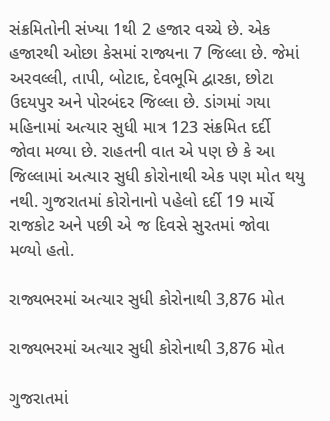સંક્રમિતોની સંખ્યા 1થી 2 હજાર વચ્ચે છે. એક હજારથી ઓછા કેસમાં રાજ્યના 7 જિલ્લા છે. જેમાં અરવલ્લી, તાપી, બોટાદ, દેવભૂમિ દ્વારકા, છોટા ઉદયપુર અને પોરબંદર જિલ્લા છે. ડાંગમાં ગયા મહિનામાં અત્યાર સુધી માત્ર 123 સંક્રમિત દર્દી જોવા મળ્યા છે. રાહતની વાત એ પણ છે કે આ જિલ્લામાં અત્યાર સુધી કોરોનાથી એક પણ મોત થયુ નથી. ગુજરાતમાં કોરોનાનો પહેલો દર્દી 19 માર્ચે રાજકોટ અને પછી એ જ દિવસે સુરતમાં જોવા મળ્યો હતો.

રાજ્યભરમાં અત્યાર સુધી કોરોનાથી 3,876 મોત

રાજ્યભરમાં અત્યાર સુધી કોરોનાથી 3,876 મોત

ગુજરાતમાં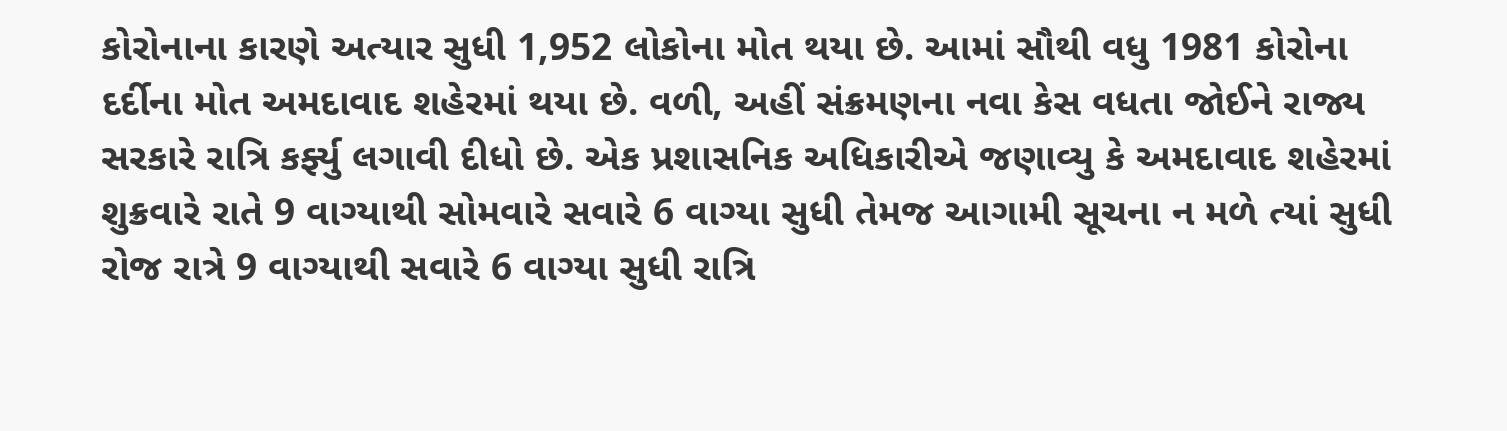કોરોનાના કારણે અત્યાર સુધી 1,952 લોકોના મોત થયા છે. આમાં સૌથી વધુ 1981 કોરોના દર્દીના મોત અમદાવાદ શહેરમાં થયા છે. વળી, અહીં સંક્રમણના નવા કેસ વધતા જોઈને રાજ્ય સરકારે રાત્રિ કર્ફ્યુ લગાવી દીધો છે. એક પ્રશાસનિક અધિકારીએ જણાવ્યુ કે અમદાવાદ શહેરમાં શુક્રવારે રાતે 9 વાગ્યાથી સોમવારે સવારે 6 વાગ્યા સુધી તેમજ આગામી સૂચના ન મળે ત્યાં સુધી રોજ રાત્રે 9 વાગ્યાથી સવારે 6 વાગ્યા સુધી રાત્રિ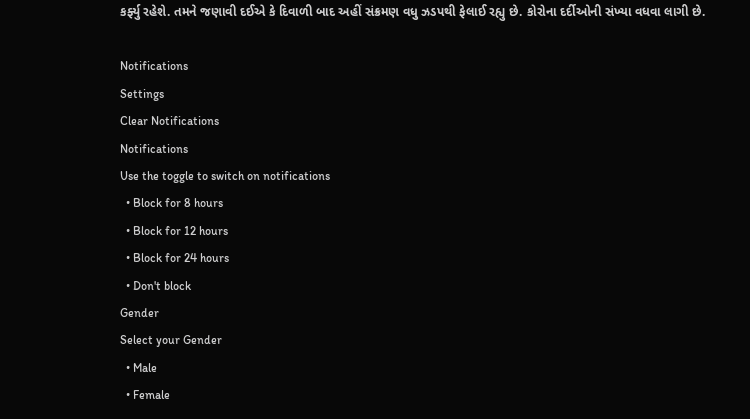કર્ફ્યુ રહેશે. તમને જણાવી દઈએ કે દિવાળી બાદ અહીં સંક્રમણ વધુ ઝડપથી ફેલાઈ રહ્યુ છે. કોરોના દર્દીઓની સંખ્યા વધવા લાગી છે.

Notifications
Settings
Clear Notifications
Notifications
Use the toggle to switch on notifications
  • Block for 8 hours
  • Block for 12 hours
  • Block for 24 hours
  • Don't block
Gender
Select your Gender
  • Male
  • Female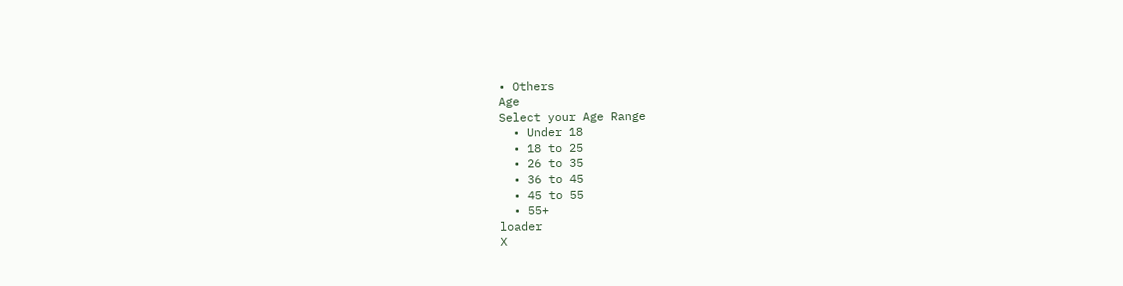• Others
Age
Select your Age Range
  • Under 18
  • 18 to 25
  • 26 to 35
  • 36 to 45
  • 45 to 55
  • 55+
loader
X